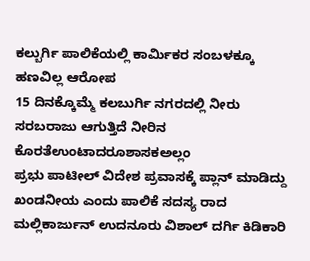ಕಲ್ಬುರ್ಗಿ ಪಾಲಿಕೆಯಲ್ಲಿ ಕಾರ್ಮಿಕರ ಸಂಬಳಕ್ಕೂ ಹಣವಿಲ್ಲ ಆರೋಪ
15 ದಿನಕ್ಕೊಮ್ಮೆ ಕಲಬುರ್ಗಿ ನಗರದಲ್ಲಿ ನೀರು ಸರಬರಾಜು ಆಗುತ್ತಿದೆ ನೀರಿನ ಕೊರತೆಉಂಟಾದರೂಶಾಸಕಅಲ್ಲಂ
ಪ್ರಭು ಪಾಟೀಲ್ ವಿದೇಶ ಪ್ರವಾಸಕ್ಕೆ ಪ್ಲಾನ್ ಮಾಡಿದ್ದು ಖಂಡನೀಯ ಎಂದು ಪಾಲಿಕೆ ಸದಸ್ಯ ರಾದ ಮಲ್ಲಿಕಾರ್ಜುನ್ ಉದನೂರು ವಿಶಾಲ್ ದರ್ಗಿ ಕಿಡಿಕಾರಿ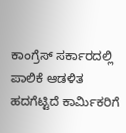ಕಾಂಗ್ರೆಸ್ ಸರ್ಕಾರದಲ್ಲಿ ಪಾಲಿಕೆ ಆಡಳಿತ ಹದಗೆಟ್ಟಿದೆ ಕಾರ್ಮಿಕರಿಗೆ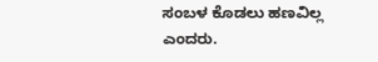ಸಂಬಳ ಕೊಡಲು ಹಣವಿಲ್ಲ ಎಂದರು.